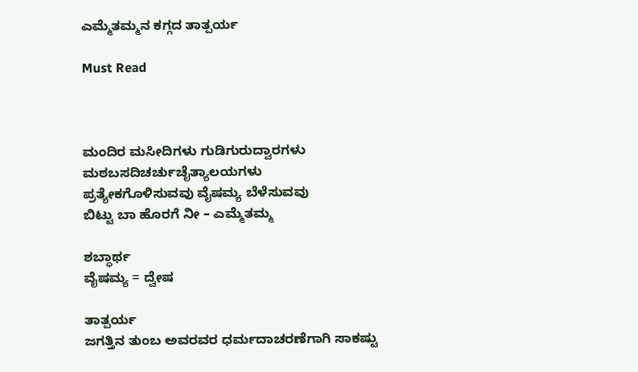ಎಮ್ಮೆತಮ್ಮನ ಕಗ್ಗದ ತಾತ್ಪರ್ಯ

Must Read



ಮಂದಿರ ಮಸೀದಿಗಳು ಗುಡಿಗುರುದ್ವಾರಗಳು
ಮಠಬಸದಿಚರ್ಚುಚೈತ್ಯಾಲಯಗಳು
ಪ್ರತ್ಯೇಕಗೊಳಿಸುವವು ವೈಷಮ್ಯ ಬೆಳೆಸುವವು
ಬಿಟ್ಟು ಬಾ ಹೊರಗೆ ನೀ – ಎಮ್ಮೆತಮ್ಮ

ಶಬ್ಧಾರ್ಥ
ವೈಷಮ್ಯ = ದ್ವೇಷ

ತಾತ್ಪರ್ಯ
ಜಗತ್ತಿನ‌ ತುಂಬ ಅವರವರ ಧರ್ಮದಾಚರಣೆಗಾಗಿ ಸಾಕಷ್ಟು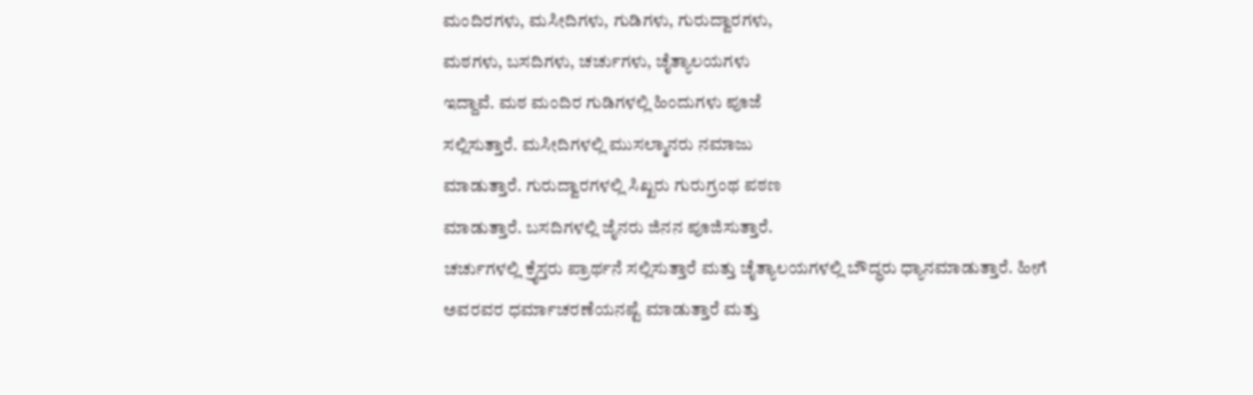ಮಂದಿರಗಳು, ಮಸೀದಿಗಳು, ಗುಡಿಗಳು, ಗುರುದ್ವಾರಗಳು,
ಮಠಗಳು, ಬಸದಿಗಳು, ಚರ್ಚುಗಳು, ಚೈತ್ಯಾಲಯಗಳು
ಇದ್ದಾವೆ. ಮಠ ಮಂದಿರ ಗುಡಿಗಳಲ್ಲಿ ಹಿಂದುಗಳು ಪೂಜೆ
ಸಲ್ಲಿಸುತ್ತಾರೆ. ಮಸೀದಿಗಳಲ್ಲಿ ಮುಸಲ್ಮಾನರು ನಮಾಜು
ಮಾಡುತ್ತಾರೆ. ಗುರುದ್ವಾರಗಳಲ್ಲಿ ಸಿಖ್ಖರು ಗುರುಗ್ರಂಥ ಪಠಣ
ಮಾಡುತ್ತಾರೆ. ಬಸದಿಗಳಲ್ಲಿ‌ ಜೈನರು ಜಿನನ ಪೂಜಿಸುತ್ತಾರೆ.
ಚರ್ಚುಗಳಲ್ಲಿ ಕ್ರೈಸ್ತರು ಪ್ರಾರ್ಥನೆ‌ ಸಲ್ಲಿಸುತ್ತಾರೆ ಮತ್ತು ಚೈತ್ಯಾಲಯಗಳಲ್ಲಿ‌ ಬೌದ್ಧರು‌ ಧ್ಯಾನ‌ಮಾಡುತ್ತಾರೆ. ಹೀಗೆ
ಅವರವರ ಧರ್ಮಾಚರಣೆಯನಷ್ಟೆ ಮಾಡುತ್ತಾರೆ ಮತ್ತು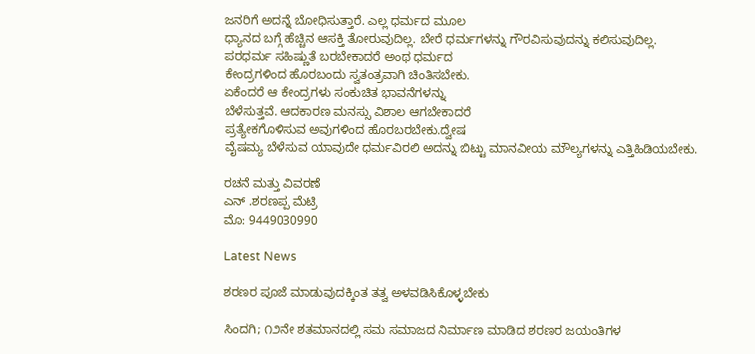ಜನರಿಗೆ ಅದನ್ನೆ‌ ಬೋಧಿಸುತ್ತಾರೆ. ಎಲ್ಲ ಧರ್ಮದ‌ ಮೂಲ
ಧ್ಯಾನದ ಬಗ್ಗೆ ಹೆಚ್ಚಿನ ಆಸಕ್ತಿ‌ ತೋರುವುದಿಲ್ಲ. ಬೇರೆ ಧರ್ಮಗಳನ್ನು ಗೌರವಿಸುವುದನ್ನು ಕಲಿಸುವುದಿಲ್ಲ.
ಪರಧರ್ಮ ಸಹಿಷ್ಣುತೆ ಬರಬೇಕಾದರೆ ಅಂಥ ಧರ್ಮದ
ಕೇಂದ್ರಗಳಿಂದ ಹೊರಬಂದು ಸ್ವತಂತ್ರವಾಗಿ ಚಿಂತಿಸಬೇಕು.
ಏಕೆಂದರೆ ಆ ಕೇಂದ್ರಗಳು ಸಂಕುಚಿತ‌ ಭಾವನೆಗಳನ್ನು
ಬೆಳೆಸುತ್ತವೆ. ಆದಕಾರಣ ಮನಸ್ಸು ವಿಶಾಲ‌ ಆಗಬೇಕಾದರೆ
ಪ್ರತ್ಯೇಕಗೊಳಿಸುವ ಅವುಗಳಿಂದ ಹೊರಬರಬೇಕು.ದ್ವೇಷ
ವೈಷಮ್ಯ ಬೆಳೆಸುವ ಯಾವುದೇ ಧರ್ಮವಿರಲಿ‌ ಅದನ್ನು ಬಿಟ್ಟು ಮಾನವೀಯ ಮೌಲ್ಯಗಳನ್ನು‌ ಎತ್ತಿಹಿಡಿಯಬೇಕು.

ರಚನೆ ಮತ್ತು ವಿವರಣೆ
ಎನ್ .ಶರಣಪ್ಪ‌ ಮೆಟ್ರಿ
ಮೊ: 9449030990

Latest News

ಶರಣರ ಪೂಜೆ ಮಾಡುವುದಕ್ಕಿಂತ ತತ್ವ ಅಳವಡಿಸಿಕೊಳ್ಳಬೇಕು

ಸಿಂದಗಿ; ೧೨ನೇ ಶತಮಾನದಲ್ಲಿ ಸಮ ಸಮಾಜದ ನಿರ್ಮಾಣ ಮಾಡಿದ ಶರಣರ ಜಯಂತಿಗಳ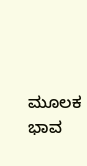ಮೂಲಕ ಭಾವ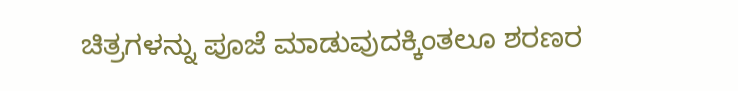ಚಿತ್ರಗಳನ್ನು ಪೂಜೆ ಮಾಡುವುದಕ್ಕಿಂತಲೂ ಶರಣರ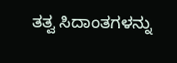ತತ್ವ ಸಿದಾಂತಗಳನ್ನು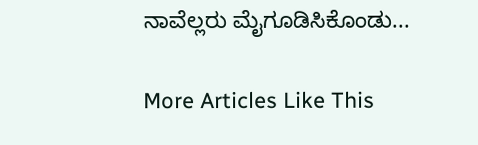ನಾವೆಲ್ಲರು ಮೈಗೂಡಿಸಿಕೊಂಡು...

More Articles Like This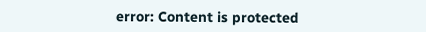error: Content is protected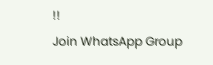!!
Join WhatsApp Group